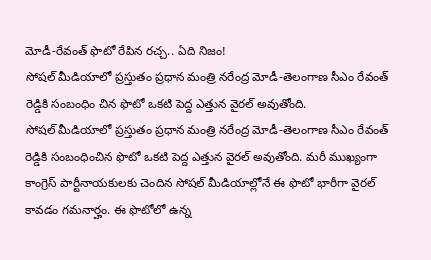మోడీ-రేవంత్ ఫొటో రేపిన రచ్చ.. ఏది నిజం!
సోషల్ మీడియాలో ప్రస్తుతం ప్రధాన మంత్రి నరేంద్ర మోడీ-తెలంగాణ సీఎం రేవంత్ రెడ్డికి సంబంధిం చిన ఫొటో ఒకటి పెద్ద ఎత్తున వైరల్ అవుతోంది.
సోషల్ మీడియాలో ప్రస్తుతం ప్రధాన మంత్రి నరేంద్ర మోడీ-తెలంగాణ సీఎం రేవంత్ రెడ్డికి సంబంధించిన ఫొటో ఒకటి పెద్ద ఎత్తున వైరల్ అవుతోంది. మరీ ముఖ్యంగా కాంగ్రెస్ పార్టీనాయకులకు చెందిన సోషల్ మీడియాల్లోనే ఈ ఫొటో భారీగా వైరల్ కావడం గమనార్హం. ఈ ఫొటోలో ఉన్న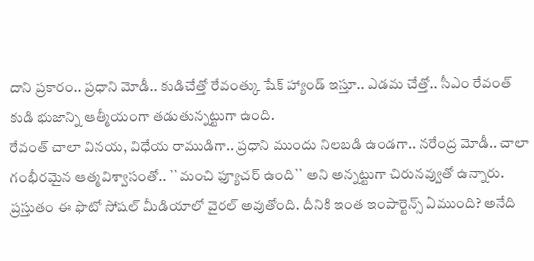దాని ప్రకారం.. ప్రధాని మోడీ.. కుడిచేత్తో రేవంత్కు షేక్ హ్యాండ్ ఇస్తూ.. ఎడమ చేత్తో.. సీఎం రేవంత్ కుడి భుజాన్ని ఆత్మీయంగా తడుతున్నట్టుగా ఉంది.
రేవంత్ చాలా వినయ, విధేయ రాముడిగా.. ప్రధాని ముందు నిలబడి ఉండగా.. నరేంద్ర మోడీ.. చాలా గంభీరమైన ఆత్మవిశ్వాసంతో.. ``మంచి ఫ్యూచర్ ఉంది`` అని అన్నట్టుగా చిరునవ్వుతో ఉన్నారు. ప్రస్తుతం ఈ ఫొటో సోషల్ మీడియాలో వైరల్ అవుతోంది. దీనికి ఇంత ఇంపార్టెన్స్ ఏముంది? అనేది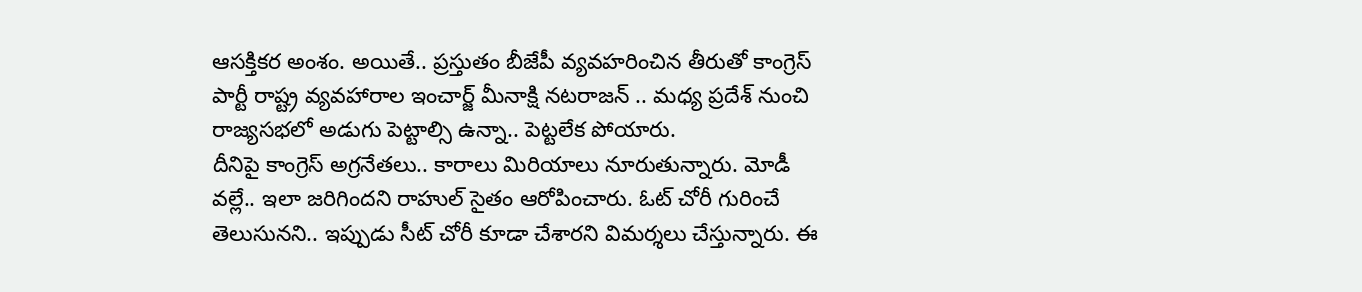ఆసక్తికర అంశం. అయితే.. ప్రస్తుతం బీజేపీ వ్యవహరించిన తీరుతో కాంగ్రెస్ పార్టీ రాష్ట్ర వ్యవహారాల ఇంచార్జ్ మీనాక్షి నటరాజన్ .. మధ్య ప్రదేశ్ నుంచి రాజ్యసభలో అడుగు పెట్టాల్సి ఉన్నా.. పెట్టలేక పోయారు.
దీనిపై కాంగ్రెస్ అగ్రనేతలు.. కారాలు మిరియాలు నూరుతున్నారు. మోడీ వల్లే.. ఇలా జరిగిందని రాహుల్ సైతం ఆరోపించారు. ఓట్ చోరీ గురించే తెలుసునని.. ఇప్పుడు సీట్ చోరీ కూడా చేశారని విమర్శలు చేస్తున్నారు. ఈ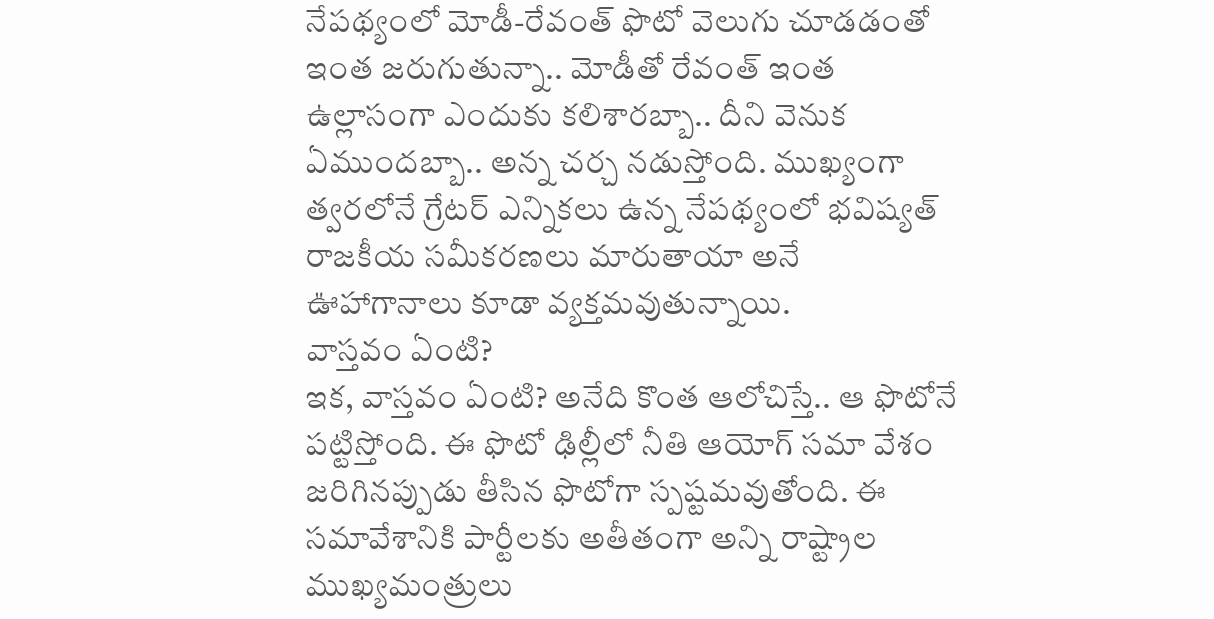నేపథ్యంలో మోడీ-రేవంత్ ఫొటో వెలుగు చూడడంతో ఇంత జరుగుతున్నా.. మోడీతో రేవంత్ ఇంత ఉల్లాసంగా ఎందుకు కలిశారబ్బా.. దీని వెనుక ఏముందబ్బా.. అన్న చర్చ నడుస్తోంది. ముఖ్యంగా త్వరలోనే గ్రేటర్ ఎన్నికలు ఉన్న నేపథ్యంలో భవిష్యత్ రాజకీయ సమీకరణలు మారుతాయా అనే ఊహాగానాలు కూడా వ్యక్తమవుతున్నాయి.
వాస్తవం ఏంటి?
ఇక, వాస్తవం ఏంటి? అనేది కొంత ఆలోచిస్తే.. ఆ ఫొటోనే పట్టిస్తోంది. ఈ ఫొటో ఢిల్లీలో నీతి ఆయోగ్ సమా వేశం జరిగినప్పుడు తీసిన ఫొటోగా స్పష్టమవుతోంది. ఈ సమావేశానికి పార్టీలకు అతీతంగా అన్ని రాష్ట్రాల ముఖ్యమంత్రులు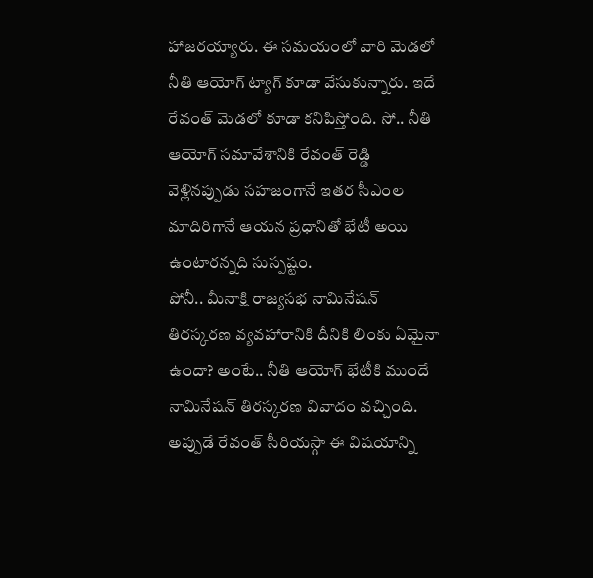హాజరయ్యారు. ఈ సమయంలో వారి మెడలో నీతి ఆయోగ్ ట్యాగ్ కూడా వేసుకున్నారు. ఇదే రేవంత్ మెడలో కూడా కనిపిస్తోంది. సో.. నీతి ఆయోగ్ సమావేశానికి రేవంత్ రెడ్డి వెళ్లినప్పుడు సహజంగానే ఇతర సీఎంల మాదిరిగానే ఆయన ప్రధానితో భేటీ అయి ఉంటారన్నది సుస్పష్టం.
పోనీ.. మీనాక్షి రాజ్యసభ నామినేషన్ తిరస్కరణ వ్యవహారానికి దీనికి లింకు ఏమైనా ఉందా? అంటే.. నీతి ఆయోగ్ భేటీకి ముందే నామినేషన్ తిరస్కరణ వివాదం వచ్చింది. అప్పుడే రేవంత్ సీరియస్గా ఈ విషయాన్ని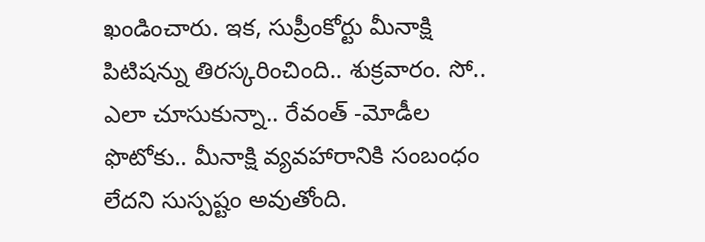ఖండించారు. ఇక, సుప్రీంకోర్టు మీనాక్షి పిటిషన్ను తిరస్కరించింది.. శుక్రవారం. సో.. ఎలా చూసుకున్నా.. రేవంత్ -మోడీల ఫొటోకు.. మీనాక్షి వ్యవహారానికి సంబంధం లేదని సుస్పష్టం అవుతోంది.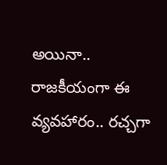అయినా.. రాజకీయంగా ఈ వ్యవహారం.. రచ్చగా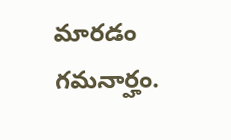మారడం గమనార్హం.